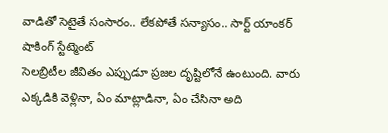వాడితో సెటైతే సంసారం.. లేకపోతే సన్యాసం.. సార్ట్ యాంకర్ షాకింగ్ స్టేట్మెంట్
సెలబ్రిటీల జీవితం ఎప్పుడూ ప్రజల దృష్టిలోనే ఉంటుంది. వారు ఎక్కడికి వెళ్లినా, ఏం మాట్లాడినా, ఏం చేసినా అది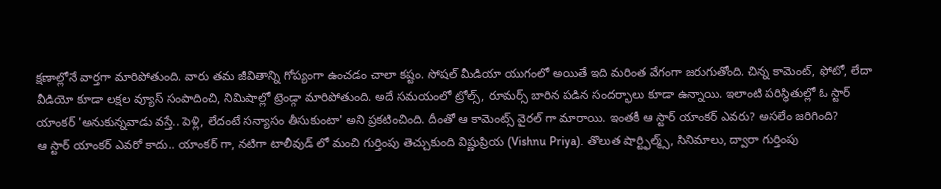క్షణాల్లోనే వార్తగా మారిపోతుంది. వారు తమ జీవితాన్ని గోప్యంగా ఉంచడం చాలా కష్టం. సోషల్ మీడియా యుగంలో అయితే ఇది మరింత వేగంగా జరుగుతోంది. చిన్న కామెంట్, ఫోటో, లేదా వీడియో కూడా లక్షల వ్యూస్ సంపాదించి, నిమిషాల్లో ట్రెండ్గా మారిపోతుంది. అదే సమయంలో ట్రోల్స్, రూమర్స్ బారిన పడిన సందర్భాలు కూడా ఉన్నాయి. ఇలాంటి పరిస్థితుల్లో ఓ స్టార్ యాంకర్ 'అనుకున్నవాడు వస్తే.. పెళ్లి, లేదంటే సన్యాసం తీసుకుంటా' అని ప్రకటించింది. దీంతో ఆ కామెంట్స్ వైరల్ గా మారాయి. ఇంతకీ ఆ స్టార్ యాంకర్ ఎవరు? అసలేం జరిగింది?
ఆ స్టార్ యాంకర్ ఎవరో కాదు.. యాంకర్ గా, నటిగా టాలీవుడ్ లో మంచి గుర్తింపు తెచ్చుకుంది విష్ణుప్రియ (Vishnu Priya). తొలుత షార్ట్ఫిల్మ్స్, సినిమాలు, ద్వారా గుర్తింపు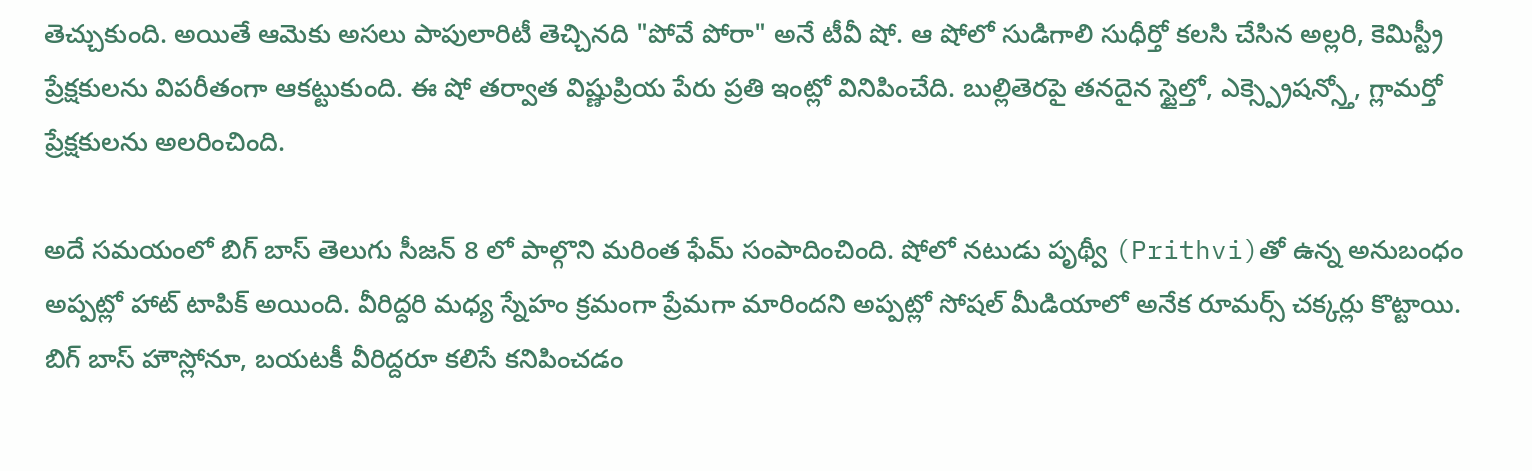తెచ్చుకుంది. అయితే ఆమెకు అసలు పాపులారిటీ తెచ్చినది "పోవే పోరా" అనే టీవీ షో. ఆ షోలో సుడిగాలి సుధీర్తో కలసి చేసిన అల్లరి, కెమిస్ట్రీ ప్రేక్షకులను విపరీతంగా ఆకట్టుకుంది. ఈ షో తర్వాత విష్ణుప్రియ పేరు ప్రతి ఇంట్లో వినిపించేది. బుల్లితెరపై తనదైన స్టైల్తో, ఎక్స్ప్రెషన్స్తో, గ్లామర్తో ప్రేక్షకులను అలరించింది.

అదే సమయంలో బిగ్ బాస్ తెలుగు సీజన్ 8 లో పాల్గొని మరింత ఫేమ్ సంపాదించింది. షోలో నటుడు పృథ్వీ (Prithvi)తో ఉన్న అనుబంధం అప్పట్లో హాట్ టాపిక్ అయింది. వీరిద్దరి మధ్య స్నేహం క్రమంగా ప్రేమగా మారిందని అప్పట్లో సోషల్ మీడియాలో అనేక రూమర్స్ చక్కర్లు కొట్టాయి. బిగ్ బాస్ హౌస్లోనూ, బయటకీ వీరిద్దరూ కలిసే కనిపించడం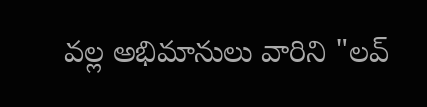వల్ల అభిమానులు వారిని "లవ్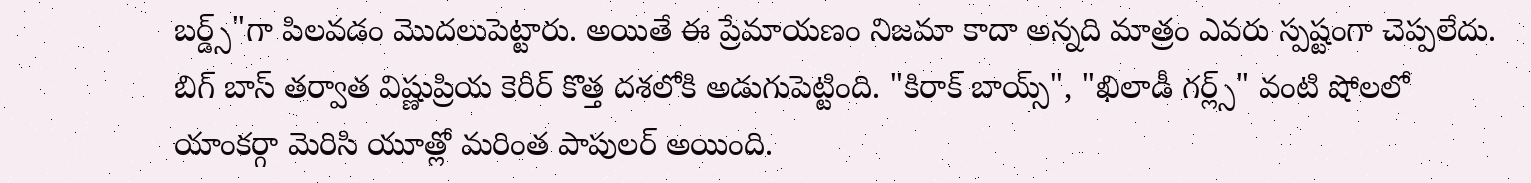బర్డ్స్"గా పిలవడం మొదలుపెట్టారు. అయితే ఈ ప్రేమాయణం నిజమా కాదా అన్నది మాత్రం ఎవరు స్పష్టంగా చెప్పలేదు. బిగ్ బాస్ తర్వాత విష్ణుప్రియ కెరీర్ కొత్త దశలోకి అడుగుపెట్టింది. "కిరాక్ బాయ్స్", "ఖిలాడీ గర్ల్స్" వంటి షోలలో యాంకర్గా మెరిసి యూత్లో మరింత పాపులర్ అయింది.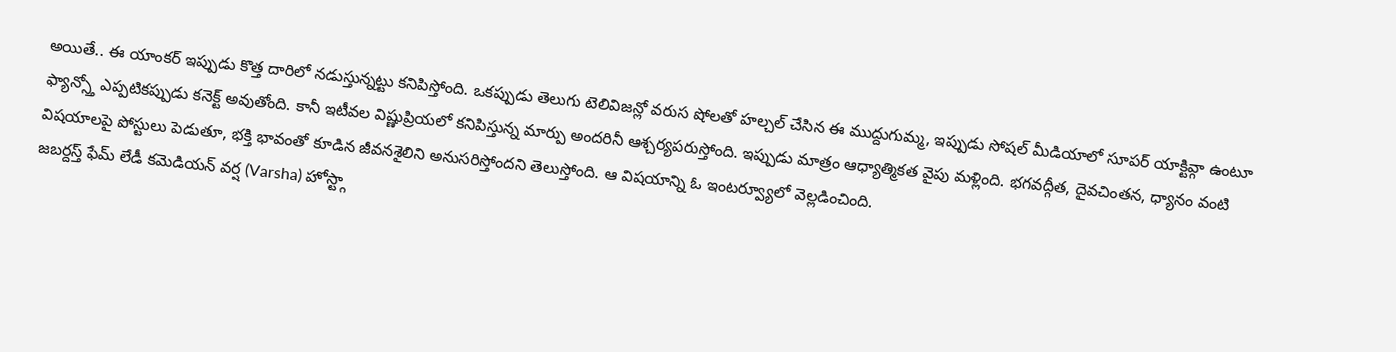అయితే.. ఈ యాంకర్ ఇప్పుడు కొత్త దారిలో నడుస్తున్నట్టు కనిపిస్తోంది. ఒకప్పుడు తెలుగు టెలివిజన్లో వరుస షోలతో హల్చల్ చేసిన ఈ ముద్దుగుమ్మ, ఇప్పుడు సోషల్ మీడియాలో సూపర్ యాక్టివ్గా ఉంటూ ఫ్యాన్స్తో ఎప్పటికప్పుడు కనెక్ట్ అవుతోంది. కానీ ఇటీవల విష్ణుప్రియలో కనిపిస్తున్న మార్పు అందరినీ ఆశ్చర్యపరుస్తోంది. ఇప్పుడు మాత్రం ఆధ్యాత్మికత వైపు మళ్లింది. భగవద్గీత, దైవచింతన, ధ్యానం వంటి విషయాలపై పోస్టులు పెడుతూ, భక్తి భావంతో కూడిన జీవనశైలిని అనుసరిస్తోందని తెలుస్తోంది. ఆ విషయాన్ని ఓ ఇంటర్వ్యూలో వెల్లడించింది.
జబర్దస్త్ ఫేమ్ లేడీ కమెడియన్ వర్ష (Varsha) హోస్ట్గా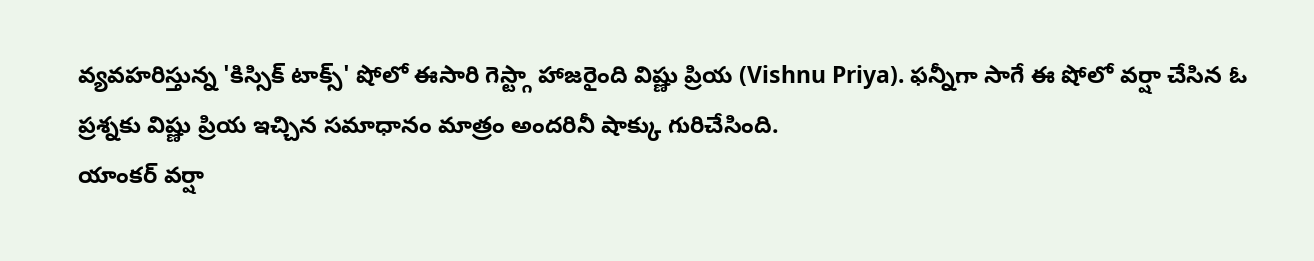వ్యవహరిస్తున్న 'కిస్సిక్ టాక్స్' షోలో ఈసారి గెస్ట్గా హాజరైంది విష్ణు ప్రియ (Vishnu Priya). ఫన్నీగా సాగే ఈ షోలో వర్షా చేసిన ఓ ప్రశ్నకు విష్ణు ప్రియ ఇచ్చిన సమాధానం మాత్రం అందరినీ షాక్కు గురిచేసింది.
యాంకర్ వర్షా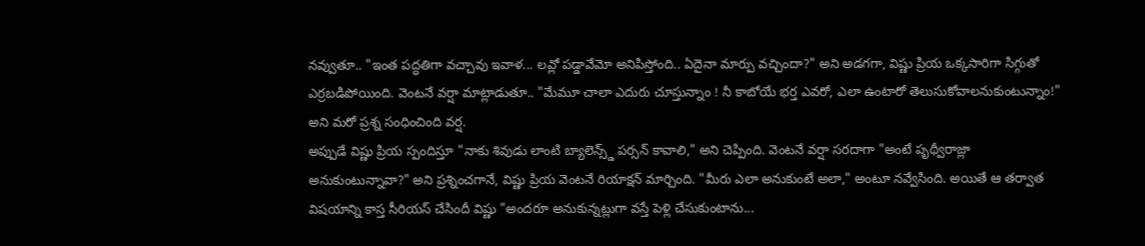నవ్వుతూ.. "ఇంత పద్ధతిగా వచ్చావు ఇవాళ... లవ్లో పడ్డావేమో అనిపిస్తోంది.. ఏదైనా మార్పు వచ్చిందా?" అని అడగగా, విష్ణు ప్రియ ఒక్కసారిగా సిగ్గుతో ఎర్రబడిపోయింది. వెంటనే వర్షా మాట్లాడుతూ.. "మేమూ చాలా ఎదురు చూస్తున్నాం ! నీ కాబోయే భర్త ఎవరో, ఎలా ఉంటారో తెలుసుకోవాలనుకుంటున్నాం!" అని మరో ప్రశ్న సంధించింది వర్ష.
అప్పుడే విష్ణు ప్రియ స్పందిస్తూ "నాకు శివుడు లాంటి బ్యాలెన్స్డ్ పర్సన్ కావాలి," అని చెప్పింది. వెంటనే వర్షా సరదాగా "అంటే పృథ్వీరాజ్లా అనుకుంటున్నావా?" అని ప్రశ్నించగానే, విష్ణు ప్రియ వెంటనే రియాక్షన్ మార్చింది. "మీరు ఎలా అనుకుంటే అలా," అంటూ నవ్వేసింది. అయితే ఆ తర్వాత విషయాన్ని కాస్త సీరియస్ చేసిందీ విష్ణు "అందరూ అనుకున్నట్లుగా వస్తే పెళ్లి చేసుకుంటాను...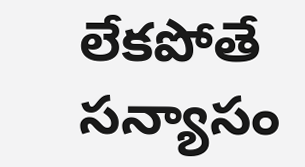లేకపోతే సన్యాసం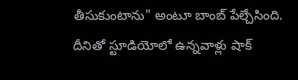తీసుకుంటాను" అంటూ బాంబ్ పేల్చేసింది.
దీనితో స్టూడియోలో ఉన్నవాళ్లు షాక్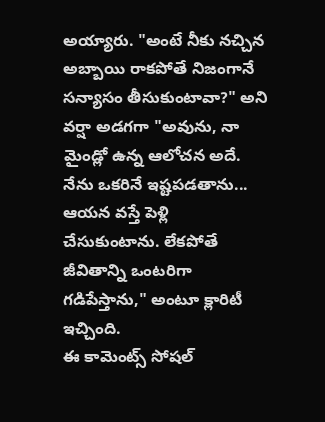అయ్యారు. "అంటే నీకు నచ్చిన అబ్బాయి రాకపోతే నిజంగానే సన్యాసం తీసుకుంటావా?" అని వర్షా అడగగా "అవును, నా మైండ్లో ఉన్న ఆలోచన అదే. నేను ఒకరినే ఇష్టపడతాను... ఆయన వస్తే పెళ్లి చేసుకుంటాను. లేకపోతే జీవితాన్ని ఒంటరిగా గడిపేస్తాను," అంటూ క్లారిటీ ఇచ్చింది.
ఈ కామెంట్స్ సోషల్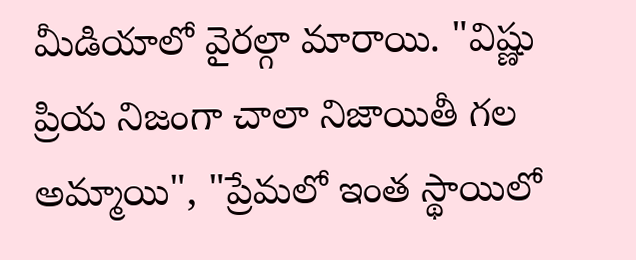మీడియాలో వైరల్గా మారాయి. "విష్ణు ప్రియ నిజంగా చాలా నిజాయితీ గల అమ్మాయి", "ప్రేమలో ఇంత స్థాయిలో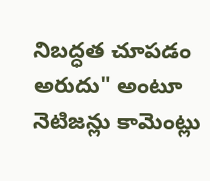నిబద్ధత చూపడం అరుదు" అంటూ నెటిజన్లు కామెంట్లు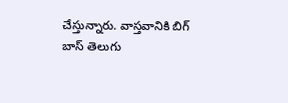చేస్తున్నారు. వాస్తవానికి బిగ్ బాస్ తెలుగు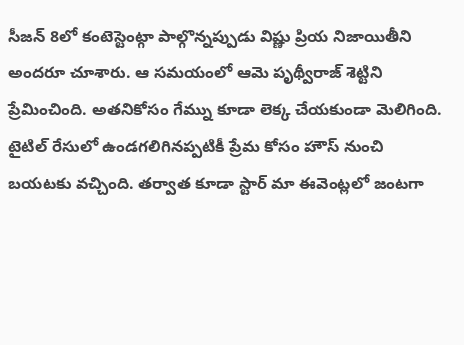సీజన్ 8లో కంటెస్టెంట్గా పాల్గొన్నప్పుడు విష్ణు ప్రియ నిజాయితీని అందరూ చూశారు. ఆ సమయంలో ఆమె పృథ్వీరాజ్ శెట్టిని ప్రేమించింది. అతనికోసం గేమ్ను కూడా లెక్క చేయకుండా మెలిగింది.
టైటిల్ రేసులో ఉండగలిగినప్పటికీ ప్రేమ కోసం హౌస్ నుంచి బయటకు వచ్చింది. తర్వాత కూడా స్టార్ మా ఈవెంట్లలో జంటగా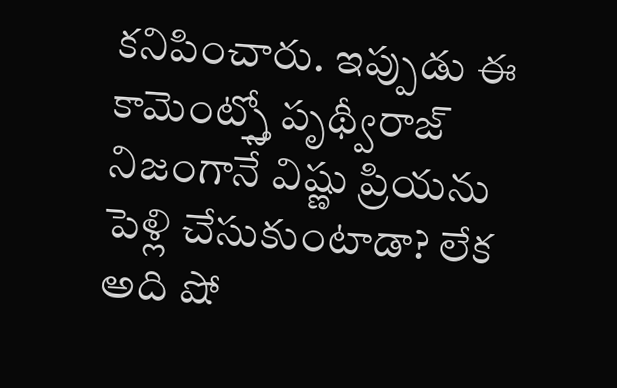కనిపించారు. ఇప్పుడు ఈ కామెంట్స్తో పృథ్వీరాజ్ నిజంగానే విష్ణు ప్రియను పెళ్లి చేసుకుంటాడా? లేక అది షో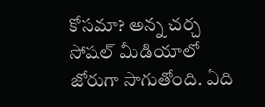కోసమా? అన్న చర్చ సోషల్ మీడియాలో జోరుగా సాగుతోంది. ఏది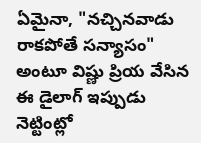ఏమైనా, "నచ్చినవాడు రాకపోతే సన్యాసం" అంటూ విష్ణు ప్రియ వేసిన ఈ డైలాగ్ ఇప్పుడు నెట్టింట్లో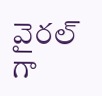వైరల్ గా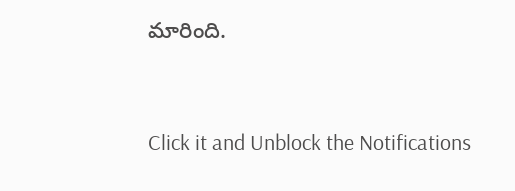మారింది.


Click it and Unblock the Notifications